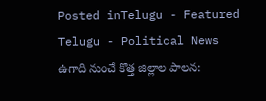Posted inTelugu - Featured Telugu - Political News
ఉగాది నుంచే కొత్త జిల్లాల పాలన: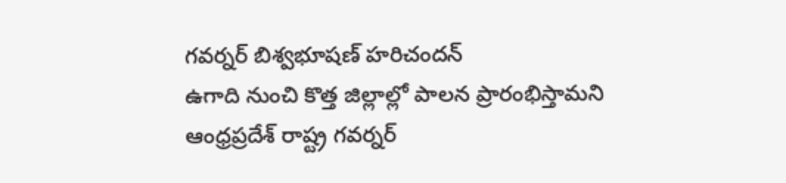గవర్నర్ బిశ్వభూషణ్ హరిచందన్
ఉగాది నుంచి కొత్త జిల్లాల్లో పాలన ప్రారంభిస్తామని ఆంధ్రప్రదేశ్ రాష్ట్ర గవర్నర్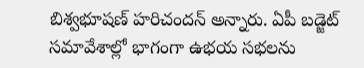బిశ్వభూషణ్ హరిచందన్ అన్నారు. ఏపీ బడ్జెట్ సమావేశాల్లో భాగంగా ఉభయ సభలను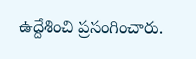ఉద్దేశించి ప్రసంగించారు.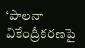‘పాలనా వికేంద్రీకరణపై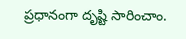ప్రధానంగా దృష్టి సారించాం.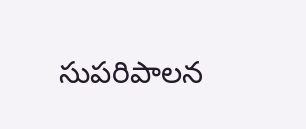సుపరిపాలన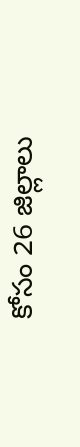కోసం 26 జిల్లాలు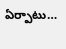ఏర్పాటు…